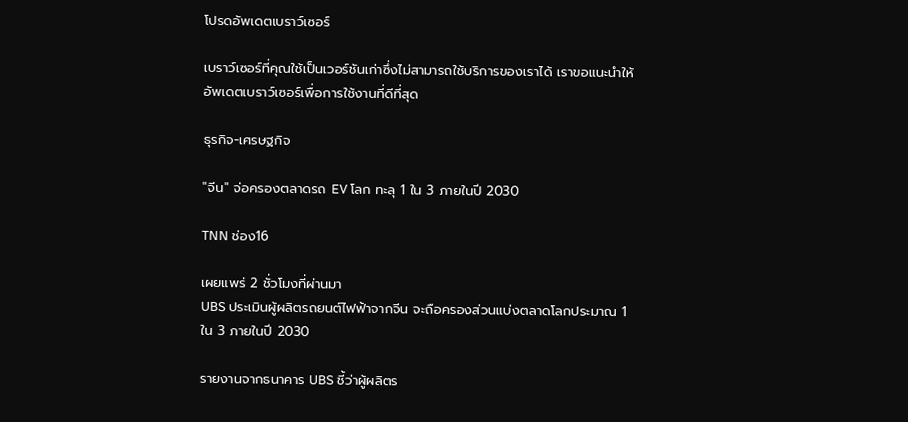โปรดอัพเดตเบราว์เซอร์

เบราว์เซอร์ที่คุณใช้เป็นเวอร์ชันเก่าซึ่งไม่สามารถใช้บริการของเราได้ เราขอแนะนำให้อัพเดตเบราว์เซอร์เพื่อการใช้งานที่ดีที่สุด

ธุรกิจ-เศรษฐกิจ

"จีน" จ่อครองตลาดรถ EV โลก ทะลุ 1 ใน 3 ภายในปี 2030

TNN ช่อง16

เผยแพร่ 2 ชั่วโมงที่ผ่านมา
UBS ประเมินผู้ผลิตรถยนต์ไฟฟ้าจากจีน จะถือครองส่วนแบ่งตลาดโลกประมาณ 1 ใน 3 ภายในปี 2030

รายงานจากธนาคาร UBS ชี้ว่าผู้ผลิตร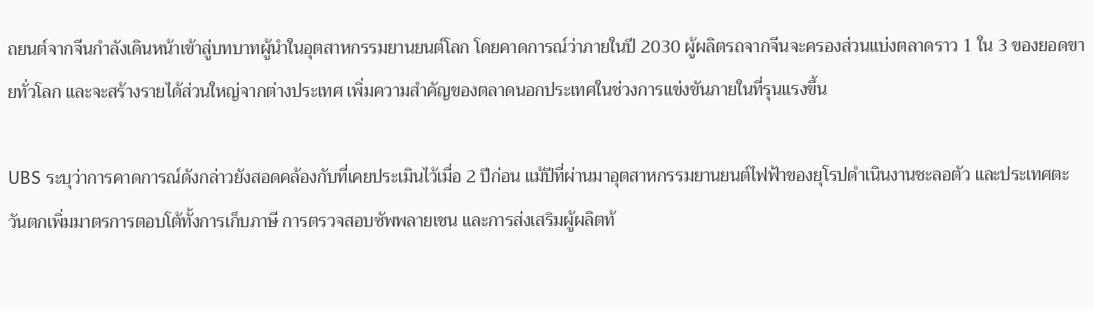ถยนต์จากจีนกำลังเดินหน้าเข้าสู่บทบาทผู้นำในอุตสาหกรรมยานยนต์โลก โดยคาดการณ์ว่าภายในปี 2030 ผู้ผลิตรถจากจีนจะครองส่วนแบ่งตลาดราว 1 ใน 3 ของยอดขายทั่วโลก และจะสร้างรายได้ส่วนใหญ่จากต่างประเทศ เพิ่มความสำคัญของตลาดนอกประเทศในช่วงการแข่งขันภายในที่รุนแรงขึ้น

UBS ระบุว่าการคาดการณ์ดังกล่าวยังสอดคล้องกับที่เคยประเมินไว้เมื่อ 2 ปีก่อน แม้ปีที่ผ่านมาอุตสาหกรรมยานยนต์ไฟฟ้าของยุโรปดำเนินงานชะลอตัว และประเทศตะวันตกเพิ่มมาตรการตอบโต้ทั้งการเก็บภาษี การตรวจสอบซัพพลายเชน และการส่งเสริมผู้ผลิตท้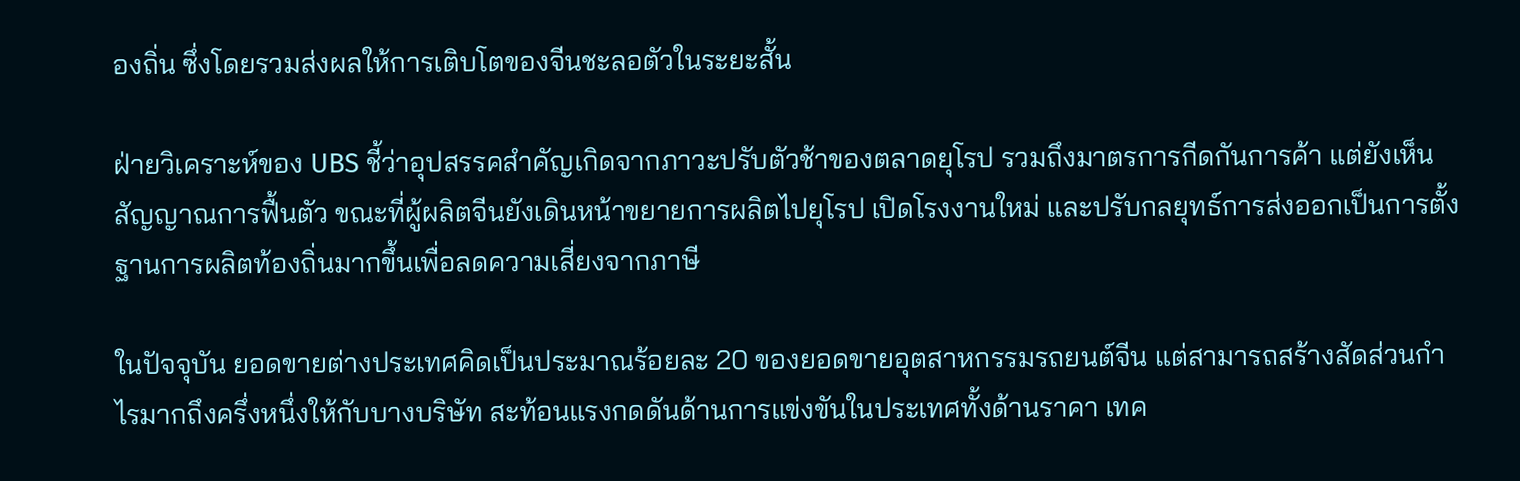องถิ่น ซึ่งโดยรวมส่งผลให้การเติบโตของจีนชะลอตัวในระยะสั้น

ฝ่ายวิเคราะห์ของ UBS ชี้ว่าอุปสรรคสำคัญเกิดจากภาวะปรับตัวช้าของตลาดยุโรป รวมถึงมาตรการกีดกันการค้า แต่ยังเห็นสัญญาณการฟื้นตัว ขณะที่ผู้ผลิตจีนยังเดินหน้าขยายการผลิตไปยุโรป เปิดโรงงานใหม่ และปรับกลยุทธ์การส่งออกเป็นการตั้งฐานการผลิตท้องถิ่นมากขึ้นเพื่อลดความเสี่ยงจากภาษี

ในปัจจุบัน ยอดขายต่างประเทศคิดเป็นประมาณร้อยละ 20 ของยอดขายอุตสาหกรรมรถยนต์จีน แต่สามารถสร้างสัดส่วนกำไรมากถึงครึ่งหนึ่งให้กับบางบริษัท สะท้อนแรงกดดันด้านการแข่งขันในประเทศทั้งด้านราคา เทค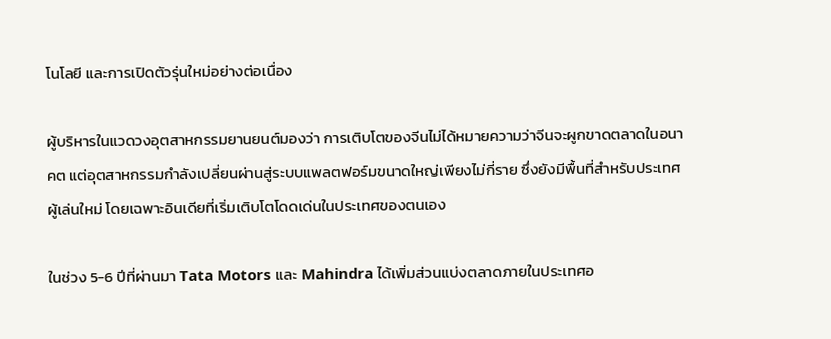โนโลยี และการเปิดตัวรุ่นใหม่อย่างต่อเนื่อง

ผู้บริหารในแวดวงอุตสาหกรรมยานยนต์มองว่า การเติบโตของจีนไม่ได้หมายความว่าจีนจะผูกขาดตลาดในอนาคต แต่อุตสาหกรรมกำลังเปลี่ยนผ่านสู่ระบบแพลตฟอร์มขนาดใหญ่เพียงไม่กี่ราย ซึ่งยังมีพื้นที่สำหรับประเทศผู้เล่นใหม่ โดยเฉพาะอินเดียที่เริ่มเติบโตโดดเด่นในประเทศของตนเอง

ในช่วง 5-6 ปีที่ผ่านมา Tata Motors และ Mahindra ได้เพิ่มส่วนแบ่งตลาดภายในประเทศอ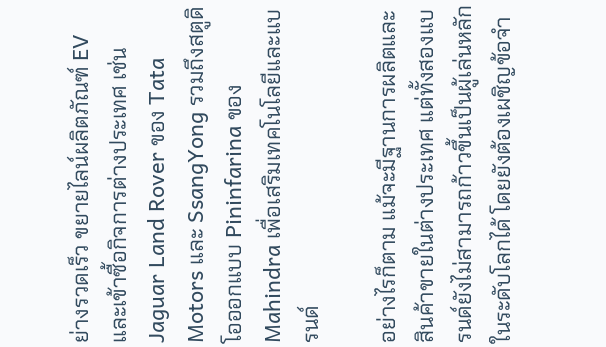ย่างรวดเร็ว ขยายไลน์ผลิตภัณฑ์ EV และเข้าซื้อกิจการต่างประเทศ เช่น Jaguar Land Rover ของ Tata Motors และ SsangYong รวมถึงสตูดิโอออกแบบ Pininfarina ของ Mahindra เพื่อเสริมเทคโนโลยีและแบรนด์

อย่างไรก็ตาม แม้จะมีฐานการผลิตและสินค้าขายในต่างประเทศ แต่ทั้งสองแบรนด์ยังไม่สามารถก้าวขึ้นเป็นผู้เล่นหลักในระดับโลกได้ โดยยังต้องเผชิญข้อจำ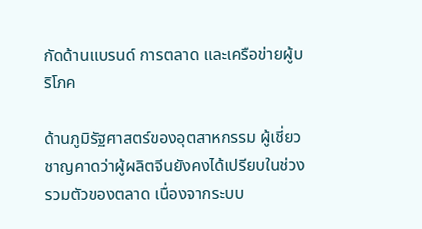กัดด้านแบรนด์ การตลาด และเครือข่ายผู้บริโภค

ด้านภูมิรัฐศาสตร์ของอุตสาหกรรม ผู้เชี่ยวชาญคาดว่าผู้ผลิตจีนยังคงได้เปรียบในช่วงรวมตัวของตลาด เนื่องจากระบบ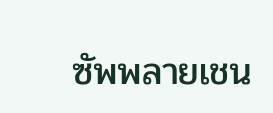ซัพพลายเชน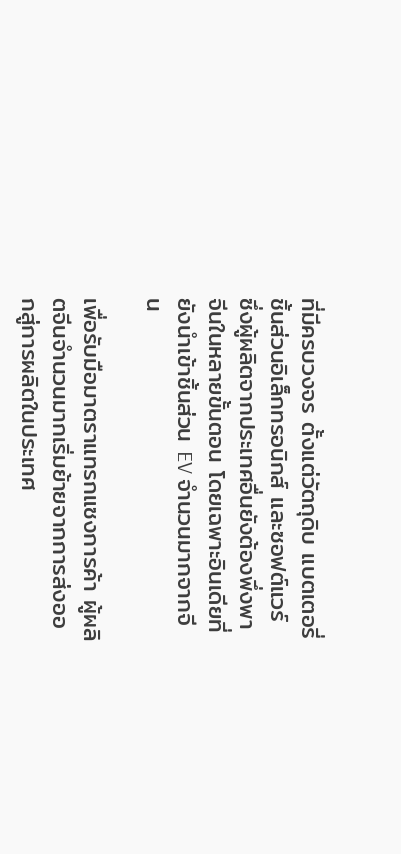ที่มีครบวงจร ตั้งแต่วัตถุดิบ แบตเตอรี่ ชิ้นส่วนอิเล็กทรอนิกส์ และซอฟต์แวร์ ซึ่งผู้ผลิตจากประเทศอื่นยังต้องพึ่งพาจีนในหลายขั้นตอน โดยเฉพาะอินเดียที่ยังนำเข้าชิ้นส่วน EV จำนวนมากจากจีน

เพื่อรับมือมาตราแทรกแซงการค้า ผู้ผลิตจีนจำนวนมากเริ่มย้ายจากการส่งออกสู่การผลิตในประเทศ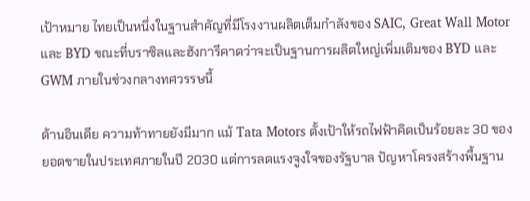เป้าหมาย ไทยเป็นหนึ่งในฐานสำคัญที่มีโรงงานผลิตเต็มกำลังของ SAIC, Great Wall Motor และ BYD ขณะที่บราซิลและฮังการีคาดว่าจะเป็นฐานการผลิตใหญ่เพิ่มเติมของ BYD และ GWM ภายในช่วงกลางทศวรรษนี้

ด้านอินเดีย ความท้าทายยังมีมาก แม้ Tata Motors ตั้งเป้าให้รถไฟฟ้าคิดเป็นร้อยละ 30 ของยอดขายในประเทศภายในปี 2030 แต่การลดแรงจูงใจของรัฐบาล ปัญหาโครงสร้างพื้นฐาน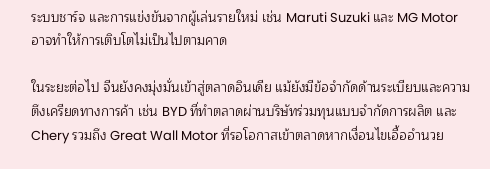ระบบชาร์จ และการแข่งขันจากผู้เล่นรายใหม่ เช่น Maruti Suzuki และ MG Motor อาจทำให้การเติบโตไม่เป็นไปตามคาด

ในระยะต่อไป จีนยังคงมุ่งมั่นเข้าสู่ตลาดอินเดีย แม้ยังมีข้อจำกัดด้านระเบียบและความตึงเครียดทางการค้า เช่น BYD ที่ทำตลาดผ่านบริษัทร่วมทุนแบบจำกัดการผลิต และ Chery รวมถึง Great Wall Motor ที่รอโอกาสเข้าตลาดหากเงื่อนไขเอื้ออำนวย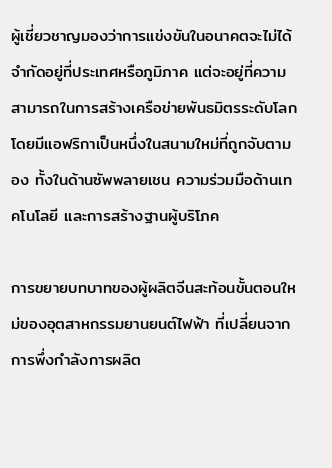ผู้เชี่ยวชาญมองว่าการแข่งขันในอนาคตจะไม่ได้จำกัดอยู่ที่ประเทศหรือภูมิภาค แต่จะอยู่ที่ความสามารถในการสร้างเครือข่ายพันธมิตรระดับโลก โดยมีแอฟริกาเป็นหนึ่งในสนามใหม่ที่ถูกจับตามอง ทั้งในด้านซัพพลายเชน ความร่วมมือด้านเทคโนโลยี และการสร้างฐานผู้บริโภค

การขยายบทบาทของผู้ผลิตจีนสะท้อนขั้นตอนใหม่ของอุตสาหกรรมยานยนต์ไฟฟ้า ที่เปลี่ยนจากการพึ่งกำลังการผลิต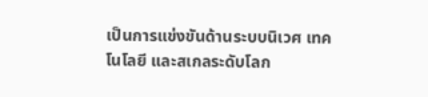เป็นการแข่งขันด้านระบบนิเวศ เทคโนโลยี และสเกลระดับโลก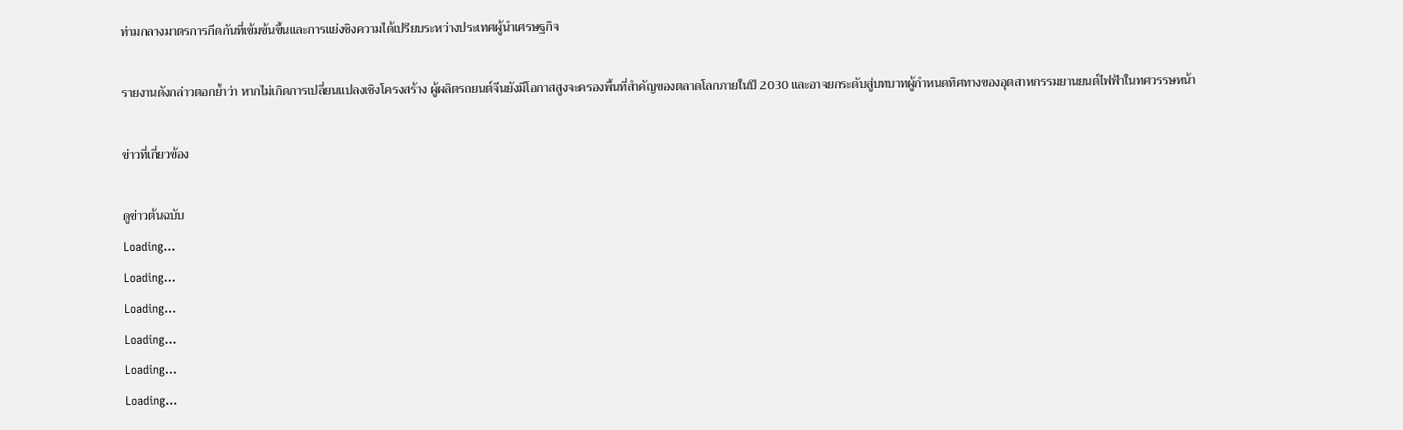ท่ามกลางมาตรการกีดกันที่เข้มข้นขึ้นและการแย่งชิงความได้เปรียบระหว่างประเทศผู้นำเศรษฐกิจ

รายงานดังกล่าวตอกย้ำว่า หากไม่เกิดการเปลี่ยนแปลงเชิงโครงสร้าง ผู้ผลิตรถยนต์จีนยังมีโอกาสสูงจะครองพื้นที่สำคัญของตลาดโลกภายในปี 2030 และอาจยกระดับสู่บทบาทผู้กำหนดทิศทางของอุตสาหกรรมยานยนต์ไฟฟ้าในทศวรรษหน้า

ข่าวที่เกี่ยวข้อง

ดูข่าวต้นฉบับ
Loading...
Loading...
Loading...
Loading...
Loading...
Loading...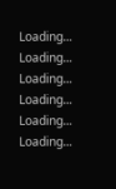Loading...
Loading...
Loading...
Loading...
Loading...
Loading...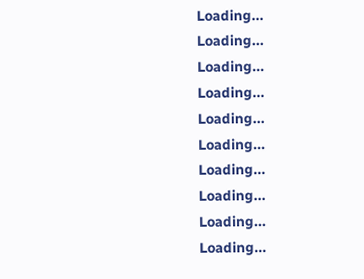Loading...
Loading...
Loading...
Loading...
Loading...
Loading...
Loading...
Loading...
Loading...
Loading...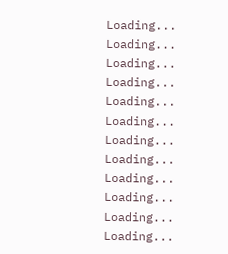Loading...
Loading...
Loading...
Loading...
Loading...
Loading...
Loading...
Loading...
Loading...
Loading...
Loading...
Loading...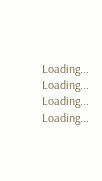Loading...
Loading...
Loading...
Loading...